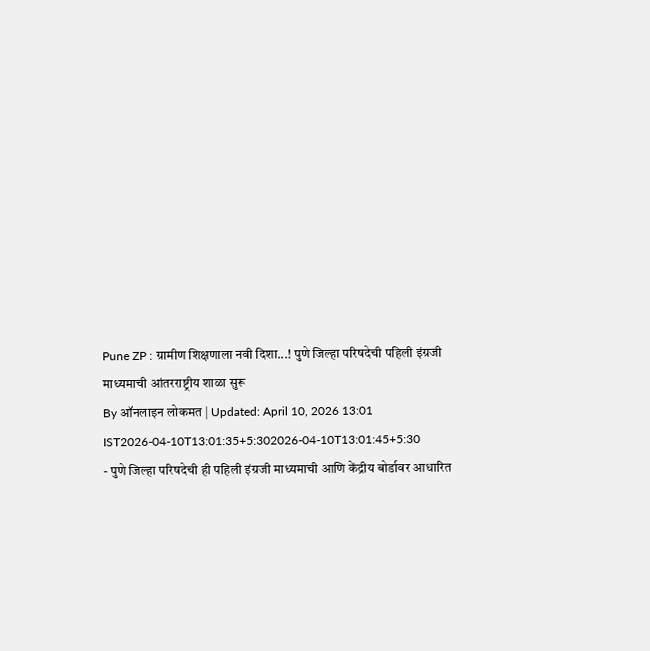Pune ZP : ग्रामीण शिक्षणाला नवी दिशा...! पुणे जिल्हा परिषदेची पहिली इंग्रजी माध्यमाची आंतरराष्ट्रीय शाळा सुरू
By ऑनलाइन लोकमत | Updated: April 10, 2026 13:01 IST2026-04-10T13:01:35+5:302026-04-10T13:01:45+5:30
- पुणे जिल्हा परिषदेची ही पहिली इंग्रजी माध्यमाची आणि केंद्रीय बोर्डावर आधारित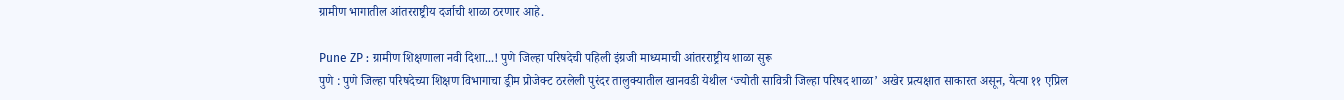ग्रामीण भागातील आंतरराष्ट्रीय दर्जाची शाळा ठरणार आहे.

Pune ZP : ग्रामीण शिक्षणाला नवी दिशा...! पुणे जिल्हा परिषदेची पहिली इंग्रजी माध्यमाची आंतरराष्ट्रीय शाळा सुरू
पुणे : पुणे जिल्हा परिषदेच्या शिक्षण विभागाचा ड्रीम प्रोजेक्ट ठरलेली पुरंदर तालुक्यातील खानवडी येथील ‘ज्योती सावित्री जिल्हा परिषद शाळा’ अखेर प्रत्यक्षात साकारत असून, येत्या ११ एप्रिल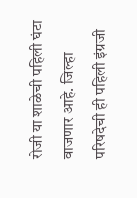रोजी या शाळेची पहिली घंटा वाजणार आहे. जिल्हा परिषदेची ही पहिली इंग्रजी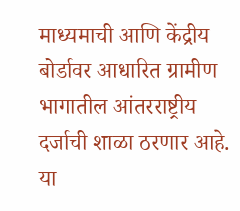माध्यमाची आणि केंद्रीय बोर्डावर आधारित ग्रामीण भागातील आंतरराष्ट्रीय दर्जाची शाळा ठरणार आहे.
या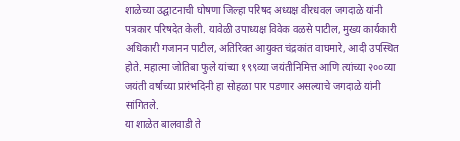शाळेच्या उद्घाटनाची घोषणा जिल्हा परिषद अध्यक्ष वीरधवल जगदाळे यांनी पत्रकार परिषदेत केली. यावेळी उपाध्यक्ष विवेक वळसे पाटील, मुख्य कार्यकारी अधिकारी गजानन पाटील, अतिरिक्त आयुक्त चंद्रकांत वाघमारे, आदी उपस्थित होते. महात्मा जोतिबा फुले यांच्या १९९व्या जयंतीनिमित्त आणि त्यांच्या २००व्या जयंती वर्षाच्या प्रारंभदिनी हा सोहळा पार पडणार असल्याचे जगदाळे यांनी सांगितले.
या शाळेत बालवाडी ते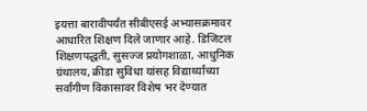इयत्ता बारावीपर्यंत सीबीएसई अभ्यासक्रमावर आधारित शिक्षण दिले जाणार आहे. डिजिटल शिक्षणपद्धती, सुसज्ज प्रयोगशाळा, आधुनिक ग्रंथालय, क्रीडा सुविधा यांसह विद्यार्थ्यांच्या सर्वांगीण विकासावर विशेष भर देण्यात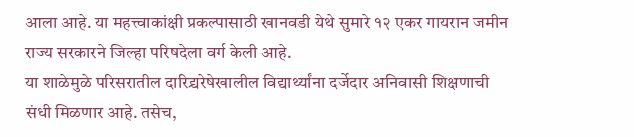आला आहे. या महत्त्वाकांक्षी प्रकल्पासाठी खानवडी येथे सुमारे १२ एकर गायरान जमीन राज्य सरकारने जिल्हा परिषदेला वर्ग केली आहे.
या शाळेमुळे परिसरातील दारिद्र्यरेषेखालील विद्यार्थ्यांना दर्जेदार अनिवासी शिक्षणाची संधी मिळणार आहे. तसेच,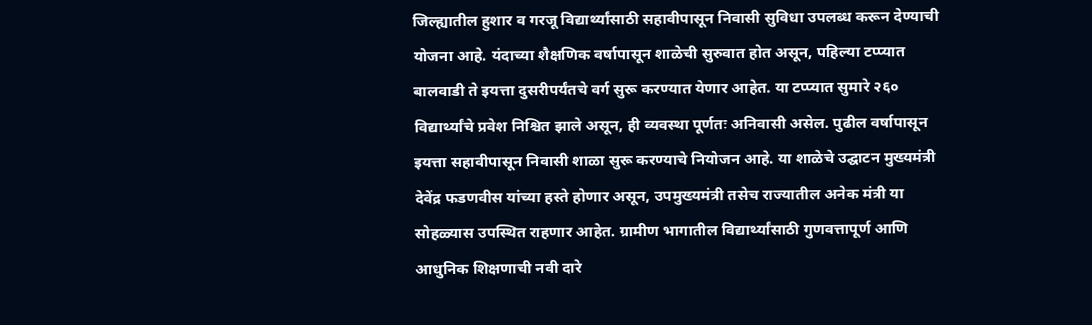जिल्ह्यातील हुशार व गरजू विद्यार्थ्यांसाठी सहावीपासून निवासी सुविधा उपलब्ध करून देण्याची योजना आहे. यंदाच्या शैक्षणिक वर्षापासून शाळेची सुरुवात होत असून, पहिल्या टप्प्यात बालवाडी ते इयत्ता दुसरीपर्यंतचे वर्ग सुरू करण्यात येणार आहेत. या टप्प्यात सुमारे २६० विद्यार्थ्यांचे प्रवेश निश्चित झाले असून, ही व्यवस्था पूर्णतः अनिवासी असेल. पुढील वर्षापासून इयत्ता सहावीपासून निवासी शाळा सुरू करण्याचे नियोजन आहे. या शाळेचे उद्घाटन मुख्यमंत्री देवेंद्र फडणवीस यांच्या हस्ते होणार असून, उपमुख्यमंत्री तसेच राज्यातील अनेक मंत्री या सोहळ्यास उपस्थित राहणार आहेत. ग्रामीण भागातील विद्यार्थ्यांसाठी गुणवत्तापूर्ण आणि आधुनिक शिक्षणाची नवी दारे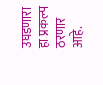उघडणारा हा प्रकल्प ठरणार आहे.